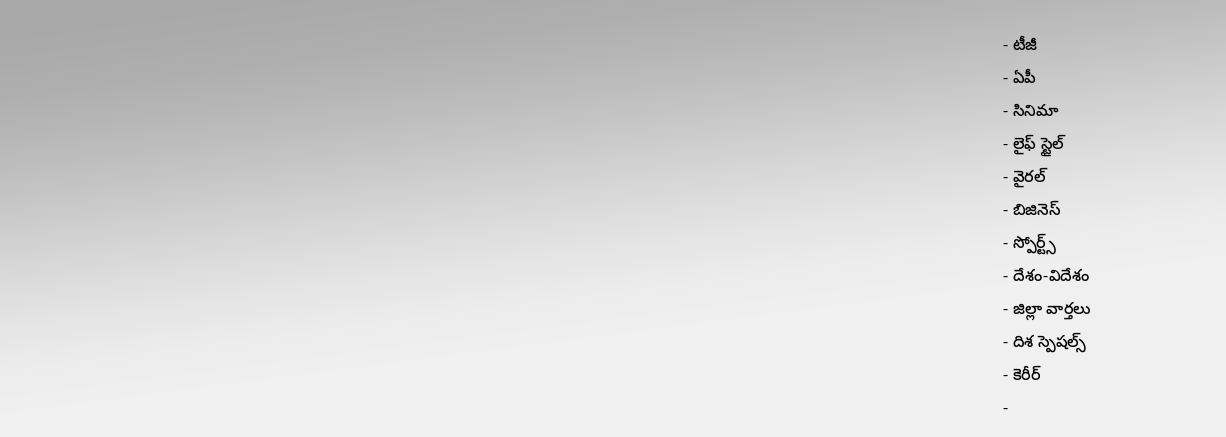- టీజీ
- ఏపీ
- సినిమా
- లైఫ్ స్టైల్
- వైరల్
- బిజినెస్
- స్పోర్ట్స్
- దేశం-విదేశం
- జిల్లా వార్తలు
- దిశ స్పెషల్స్
- కెరీర్
-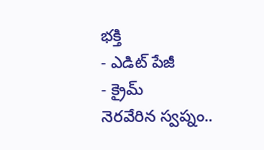భక్తి
- ఎడిట్ పేజీ
- క్రైమ్
నెరవేరిన స్వప్నం..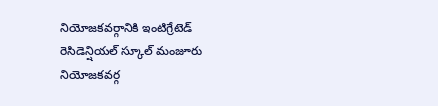నియోజకవర్గానికి ఇంటిగ్రేటెడ్ రెసిడెన్షియల్ స్కూల్ మంజూరు
నియోజకవర్గ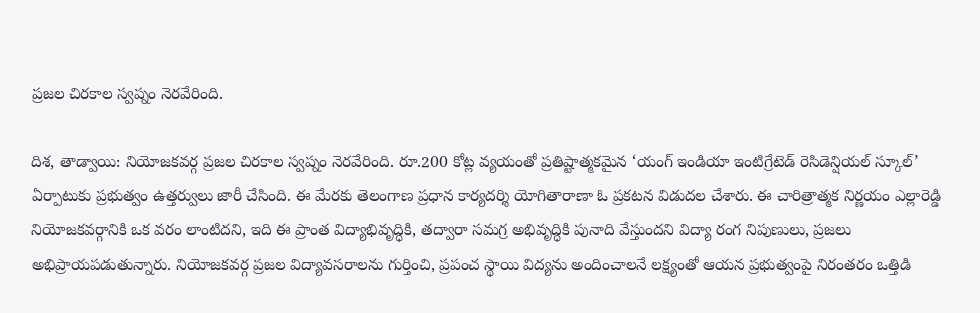ప్రజల చిరకాల స్వప్నం నెరవేరింది.

దిశ, తాడ్వాయి: నియోజకవర్గ ప్రజల చిరకాల స్వప్నం నెరవేరింది. రూ.200 కోట్ల వ్యయంతో ప్రతిష్టాత్మకమైన ‘యంగ్ ఇండియా ఇంటిగ్రేటెడ్ రెసిడెన్షియల్ స్కూల్’ ఏర్పాటుకు ప్రభుత్వం ఉత్తర్వులు జారీ చేసింది. ఈ మేరకు తెలంగాణ ప్రధాన కార్యదర్శి యోగితారాణా ఓ ప్రకటన విడుదల చేశారు. ఈ చారిత్రాత్మక నిర్ణయం ఎల్లారెడ్డి నియోజకవర్గానికి ఒక వరం లాంటిదని, ఇది ఈ ప్రాంత విద్యాభివృద్ధికి, తద్వారా సమగ్ర అభివృద్ధికి పునాది వేస్తుందని విద్యా రంగ నిపుణులు, ప్రజలు అభిప్రాయపడుతున్నారు. నియోజకవర్గ ప్రజల విద్యావసరాలను గుర్తించి, ప్రపంచ స్థాయి విద్యను అందించాలనే లక్ష్యంతో ఆయన ప్రభుత్వంపై నిరంతరం ఒత్తిడి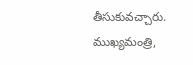తీసుకువచ్చారు. ముఖ్యమంత్రి,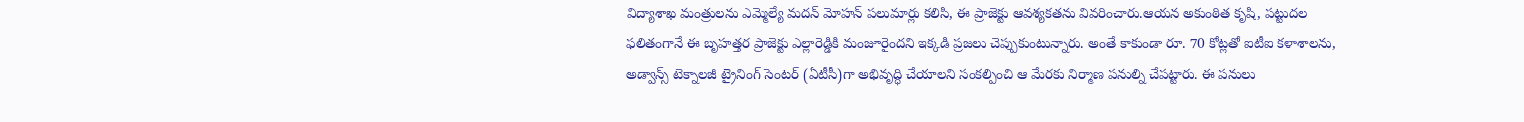విద్యాశాఖ మంత్రులను ఎమ్మెల్యే మదన్ మోహన్ పలుమార్లు కలిసి, ఈ ప్రాజెక్టు ఆవశ్యకతను వివరించారు.ఆయన అకుంఠిత కృషి, పట్టుదల ఫలితంగానే ఈ బృహత్తర ప్రాజెక్టు ఎల్లారెడ్డికి మంజూరైందని ఇక్కడి ప్రజలు చెప్పుకుంటున్నారు. అంతే కాకుండా రూ. 70 కోట్లతో ఐటీఐ కళాశాలను, అడ్వాన్స్ టెక్నాలజీ ట్రైనింగ్ సెంటర్ (ఏటీసీ)గా అభివృద్ధి చేయాలని సంకల్పించి ఆ మేరకు నిర్మాణ పనుల్ని చేపట్టారు. ఈ పనులు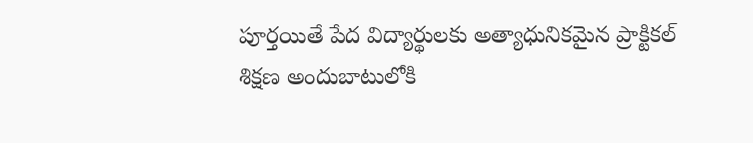పూర్తయితే పేద విద్యార్థులకు అత్యాధునికమైన ప్రాక్టికల్ శిక్షణ అందుబాటులోకి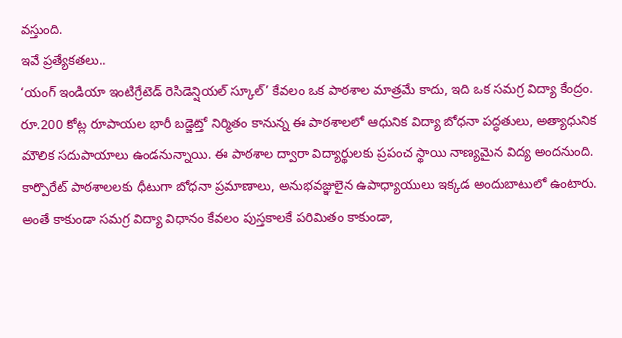వస్తుంది.
ఇవే ప్రత్యేకతలు..
‘యంగ్ ఇండియా ఇంటిగ్రేటెడ్ రెసిడెన్షియల్ స్కూల్’ కేవలం ఒక పాఠశాల మాత్రమే కాదు, ఇది ఒక సమగ్ర విద్యా కేంద్రం. రూ.200 కోట్ల రూపాయల భారీ బడ్జెట్తో నిర్మితం కానున్న ఈ పాఠశాలలో ఆధునిక విద్యా బోధనా పద్ధతులు, అత్యాధునిక మౌలిక సదుపాయాలు ఉండనున్నాయి. ఈ పాఠశాల ద్వారా విద్యార్థులకు ప్రపంచ స్థాయి నాణ్యమైన విద్య అందనుంది. కార్పొరేట్ పాఠశాలలకు ధీటుగా బోధనా ప్రమాణాలు, అనుభవజ్ఞులైన ఉపాధ్యాయులు ఇక్కడ అందుబాటులో ఉంటారు. అంతే కాకుండా సమగ్ర విద్యా విధానం కేవలం పుస్తకాలకే పరిమితం కాకుండా,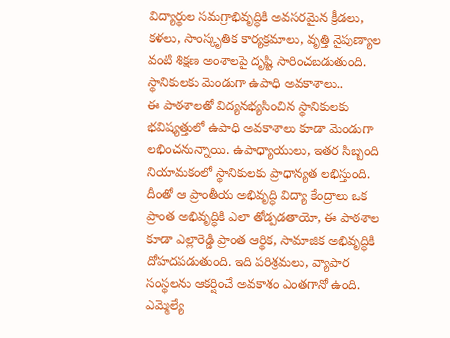విద్యార్థుల సమగ్రాభివృద్ధికి అవసరమైన క్రీడలు, కళలు, సాంస్కృతిక కార్యక్రమాలు, వృత్తి నైపుణ్యాల వంటి శిక్షణ అంశాలపై దృష్టి సారించబడుతుంది.
స్థానికులకు మెండుగా ఉపాధి అవకాశాలు..
ఈ పాఠశాలతో విద్యనభ్యసించిన స్థానికులకు భవిష్యత్తులో ఉపాధి అవకాశాలు కూడా మెండుగా లభించనున్నాయి. ఉపాధ్యాయులు, ఇతర సిబ్బంది నియామకంలో స్థానికులకు ప్రాధాన్యత లభిస్తుంది. దీంతో ఆ ప్రాంతీయ అభివృద్ధి విద్యా కేంద్రాలు ఒక ప్రాంత అభివృద్ధికి ఎలా తోడ్పడతాయో, ఈ పాఠశాల కూడా ఎల్లారెడ్డి ప్రాంత ఆర్థిక, సామాజిక అభివృద్ధికి దోహదపడుతుంది. ఇది పరిశ్రమలు, వ్యాపార సంస్థలను ఆకర్షించే అవకాశం ఎంతగానో ఉంది.
ఎమ్మెల్యే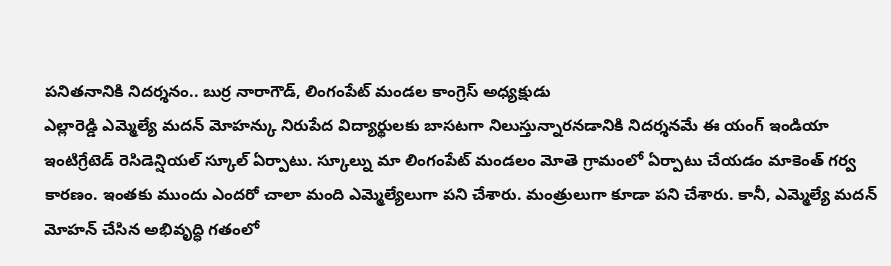పనితనానికి నిదర్శనం.. బుర్ర నారాగౌడ్, లింగంపేట్ మండల కాంగ్రెస్ అధ్యక్షుడు
ఎల్లారెడ్డి ఎమ్మెల్యే మదన్ మోహన్కు నిరుపేద విద్యార్థులకు బాసటగా నిలుస్తున్నారనడానికి నిదర్శనమే ఈ యంగ్ ఇండియా ఇంటిగ్రేటెడ్ రెసిడెన్షియల్ స్కూల్ ఏర్పాటు. స్కూల్ను మా లింగంపేట్ మండలం మోతె గ్రామంలో ఏర్పాటు చేయడం మాకెంత్ గర్వ కారణం. ఇంతకు ముందు ఎందరో చాలా మంది ఎమ్మెల్యేలుగా పని చేశారు. మంత్రులుగా కూడా పని చేశారు. కానీ, ఎమ్మెల్యే మదన్ మోహన్ చేసిన అభివృద్ధి గతంలో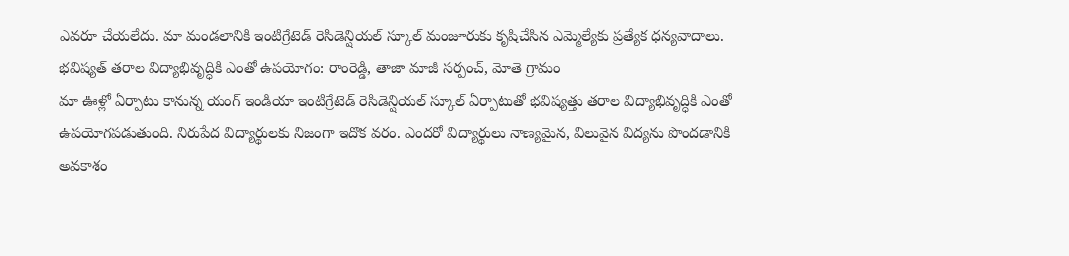ఎవరూ చేయలేదు. మా మండలానికి ఇంటిగ్రేటెడ్ రెసిడెన్షియల్ స్కూల్ మంజూరుకు కృషిచేసిన ఎమ్మెల్యేకు ప్రత్యేక ధన్యవాదాలు.
భవిష్యత్ తరాల విద్యాభివృద్ధికి ఎంతో ఉపయోగం: రాంరెడ్డి, తాజా మాజీ సర్పంచ్, మోతె గ్రామం
మా ఊళ్లో ఏర్పాటు కానున్న యంగ్ ఇండియా ఇంటిగ్రేటెడ్ రెసిడెన్షియల్ స్కూల్ ఏర్పాటుతో భవిష్యత్తు తరాల విద్యాభివృద్ధికి ఎంతో ఉపయోగపడుతుంది. నిరుపేద విద్యార్థులకు నిజంగా ఇదొక వరం. ఎందరో విద్యార్థులు నాణ్యమైన, విలువైన విద్యను పొందడానికి అవకాశం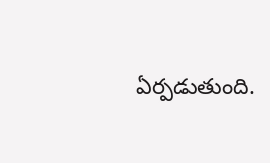ఏర్పడుతుంది.